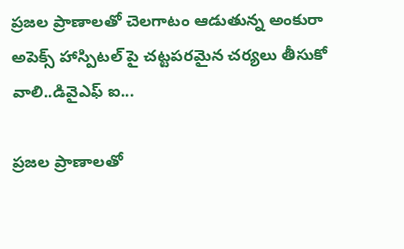ప్రజల ప్రాణాలతో చెలగాటం ఆడుతున్న అంకురా అపెక్స్ హాస్పిటల్ పై చట్టపరమైన చర్యలు తీసుకో వాలి..డివైఎఫ్ ఐ...

ప్రజల ప్రాణాలతో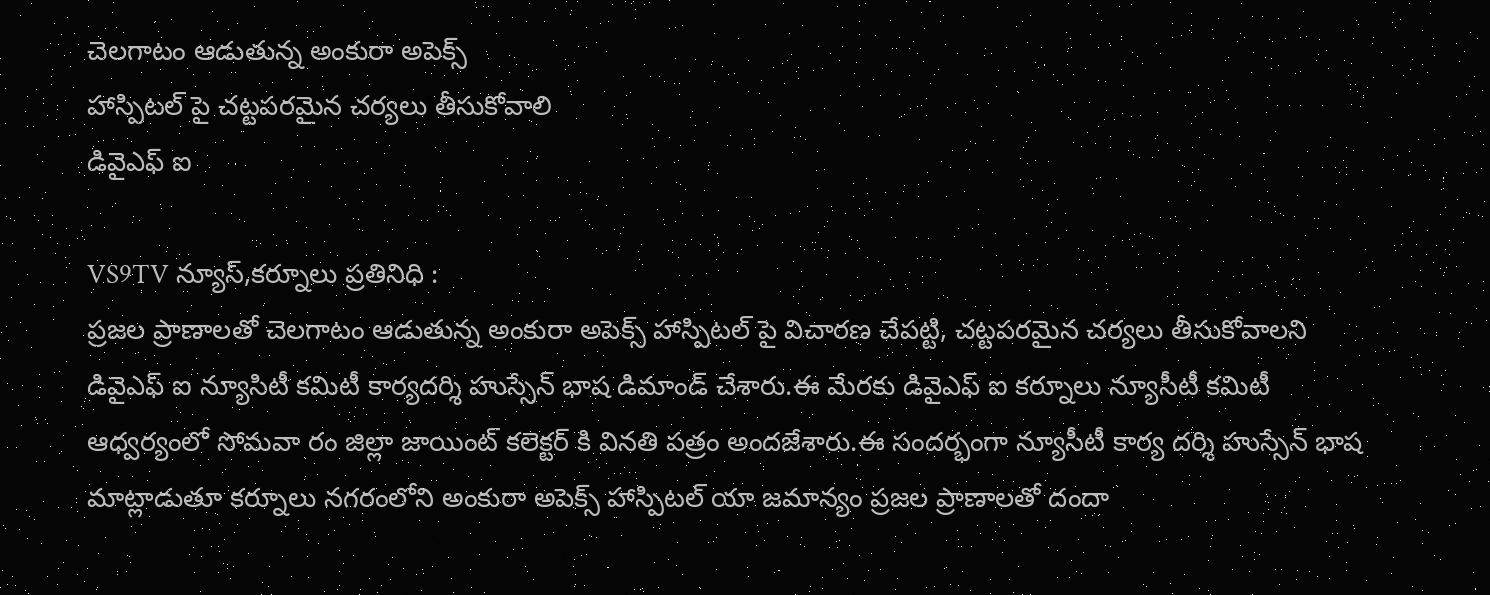చెలగాటం ఆడుతున్న అంకురా అపెక్స్
హాస్పిటల్ పై చట్టపరమైన చర్యలు తీసుకోవాలి
డివైఎఫ్ ఐ

VS9TV న్యూస్,కర్నూలు ప్రతినిధి :
ప్రజల ప్రాణాలతో చెలగాటం ఆడుతున్న అంకురా అపెక్స్ హాస్పిటల్ పై విచారణ చేపట్టి, చట్టపరమైన చర్యలు తీసుకోవాలని డివైఎఫ్ ఐ న్యూసిటీ కమిటీ కార్యదర్శి హుస్సేన్ భాష డిమాండ్ చేశారు.ఈ మేరకు డివైఎఫ్ ఐ కర్నూలు న్యూసీటీ కమిటీ ఆధ్వర్యంలో సోమవా రం జిల్లా జాయింట్ కలెక్టర్ కి వినతి పత్రం అందజేశారు.ఈ సందర్భంగా న్యూసీటీ కార్య దర్శి హుస్సేన్ భాష మాట్లాడుతూ కర్నూలు నగరంలోని అంకురా అపెక్స్ హాస్పిటల్ యా జమాన్యం ప్రజల ప్రాణాలతో దందా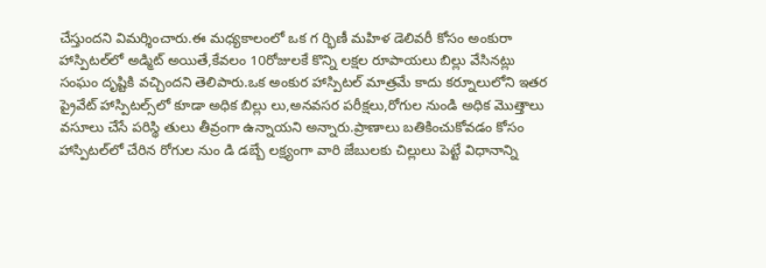చేస్తుందని విమర్శించారు.ఈ మధ్యకాలంలో ఒక గ ర్భిణీ మహిళ డెలివరీ కోసం అంకురా హాస్పిటల్‌లో అడ్మిట్ అయితే,కేవలం 10రోజులకే కొన్ని లక్షల రూపాయలు బిల్లు వేసినట్లు సంఘం దృష్టికి వచ్చిందని తెలిపారు.ఒక అంకుర హాస్పిటల్ మాత్రమే కాదు కర్నూలులోని ఇతర ప్రైవేట్ హాస్పిటల్స్‌లో కూడా అధిక బిల్లు లు,అనవసర పరీక్షలు,రోగుల నుండి అధిక మొత్తాలు వసూలు చేసే పరిస్థి తులు తీవ్రంగా ఉన్నాయని అన్నారు.ప్రాణాలు బతికించుకోవడం కోసం హాస్పిటల్‌లో చేరిన రోగుల నుం డి డబ్బే లక్ష్యంగా వారి జేబులకు చిల్లులు పెట్టే విధానాన్ని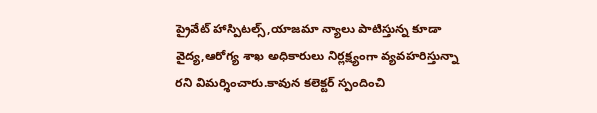ప్రైవేట్ హాస్పిటల్స్,యాజమా న్యాలు పాటిస్తున్న కూడా వైద్య,ఆరోగ్య శాఖ అధికారులు నిర్లక్ష్యంగా వ్యవహరిస్తున్నా రని విమర్శించారు.కావున కలెక్టర్ స్పందించి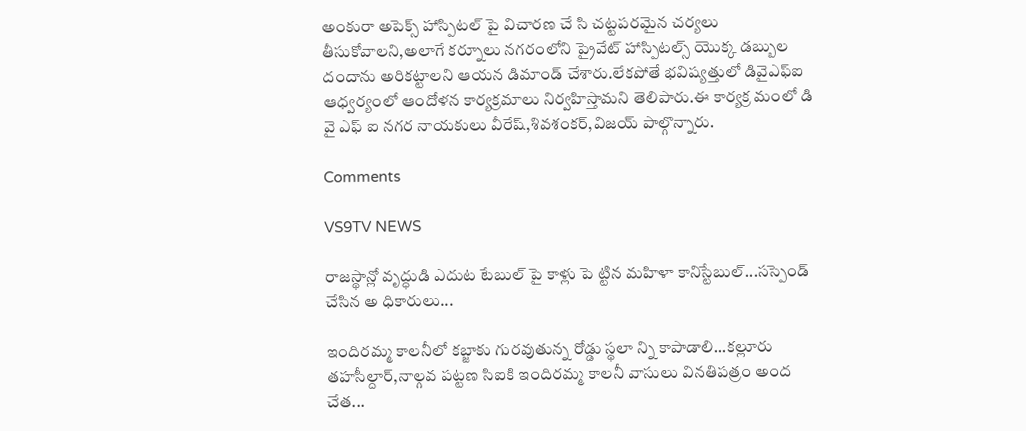అంకురా అపెక్స్ హాస్పిటల్‌ పై విచారణ చే సి చట్టపరమైన చర్యలు తీసుకోవాలని,అలాగే కర్నూలు నగరంలోని ప్రైవేట్ హాస్పిటల్స్ యొక్క డబ్బుల దందాను అరికట్టాలని ఆయన డిమాండ్ చేశారు.లేకపోతే భవిష్యత్తులో డివైఎఫ్ఐ ఆధ్వర్యంలో ఆందోళన కార్యక్రమాలు నిర్వహిస్తామని తెలిపారు.ఈ కార్యక్ర మంలో డి వై ఎఫ్ ఐ నగర నాయకులు వీరేష్,శివశంకర్,విజయ్ పాల్గొన్నారు.

Comments

VS9TV NEWS

రాజస్థాన్లో వృద్ధుడి ఎదుట టేబుల్ పై కాళ్లు పె ట్టిన మహిళా కానిస్టేబుల్...సస్పెండ్ చేసిన అ ధికారులు...

ఇందిరమ్మ కాలనీలో కబ్జాకు గురవుతున్న రోడ్డు స్థలా న్ని కాపాడాలి...కల్లూరు తహసీల్దార్,నాల్గవ పట్టణ సిఐకి ఇందిరమ్మ కాలనీ వాసులు వినతిపత్రం అంద చేత...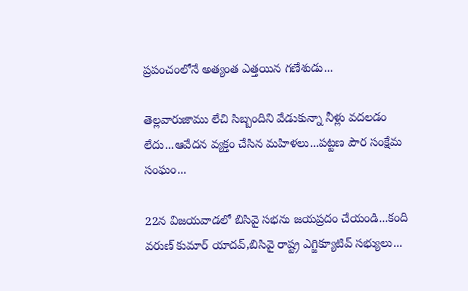ప్రపంచంలోనే అత్యంత ఎత్తయిన గణేశుడు...

తెల్లవారుజాము లేచి సిబ్బందిని వేడుకున్నా నీళ్లు వదలడం లేదు...ఆవేదన వ్యక్తం చేసిన మహిళలు...పట్టణ పౌర సంక్షేమ సంఘం...

22న విజయవాడలో బిసివై సభను జయప్రదం చేయండి...కంది వరుణ్ కుమార్ యాదవ్,బిసివై రాష్ట్ర ఎగ్జిక్యూటివ్ సభ్యులు...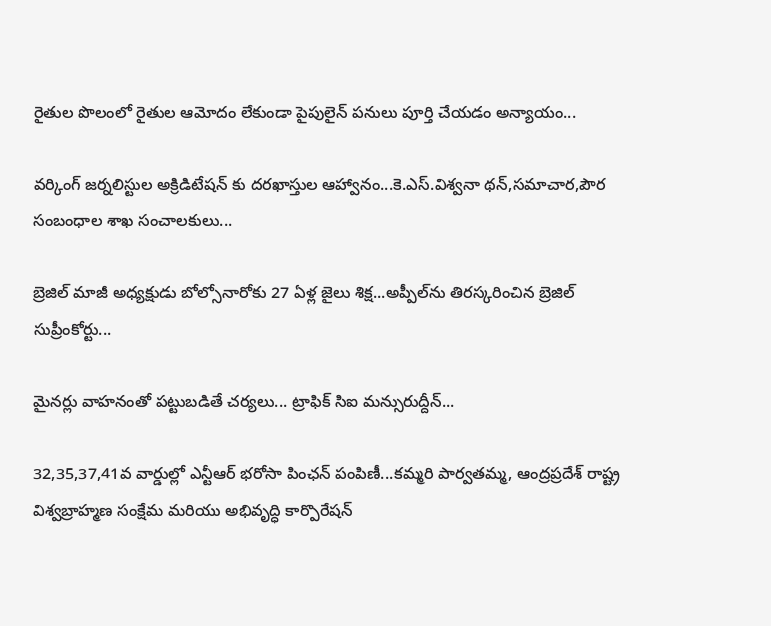రైతుల పొలంలో రైతుల ఆమోదం లేకుండా పైపులైన్ పనులు పూర్తి చేయడం అన్యాయం...

వర్కింగ్ జర్నలిస్టుల అక్రిడిటేషన్ కు దరఖాస్తుల ఆహ్వానం...కె.ఎస్.విశ్వనా థన్,సమాచార,పౌర సంబంధాల శాఖ సంచాలకులు...

బ్రెజిల్ మాజీ అధ్యక్షుడు బోల్సోనారోకు 27 ఏళ్ల జైలు శిక్ష...అప్పీల్‌ను తిరస్కరించిన బ్రెజిల్ సుప్రీంకోర్టు...

మైనర్లు వాహనంతో పట్టుబడితే చర్యలు... ట్రాఫిక్ సిఐ మన్సురుద్దీన్...

32,35,37,41వ వార్డుల్లో ఎన్టీఆర్ భరోసా పింఛన్ పంపిణీ...కమ్మరి పార్వతమ్మ, ఆంద్రప్రదేశ్ రాష్ట్ర విశ్వబ్రాహ్మణ సంక్షేమ మరియు అభివృద్ధి కార్పొరేషన్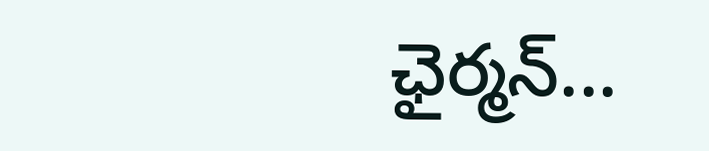ఛైర్మన్...